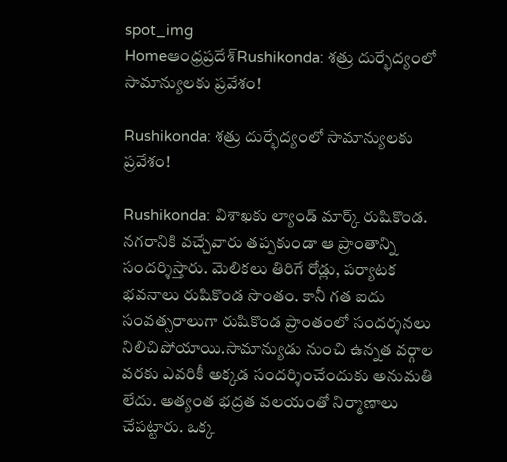spot_img
Homeఆంధ్రప్రదేశ్‌Rushikonda: శత్రు దుర్భేద్యంలో సామాన్యులకు ప్రవేశం!

Rushikonda: శత్రు దుర్భేద్యంలో సామాన్యులకు ప్రవేశం!

Rushikonda: విశాఖకు ల్యాండ్ మార్క్ రుషికొండ. నగరానికి వచ్చేవారు తప్పకుండా ఆ ప్రాంతాన్ని సందర్శిస్తారు. మెలికలు తిరిగే రోడ్లు, పర్యాటక భవనాలు రుషికొండ సొంతం. కానీ గత ఐదు సంవత్సరాలుగా రుషికొండ ప్రాంతంలో సందర్శనలు నిలిచిపోయాయి.సామాన్యుడు నుంచి ఉన్నత వర్గాల వరకు ఎవరికీ అక్కడ సందర్శించేందుకు అనుమతి లేదు. అత్యంత భద్రత వలయంతో నిర్మాణాలు చేపట్టారు. ఒక్క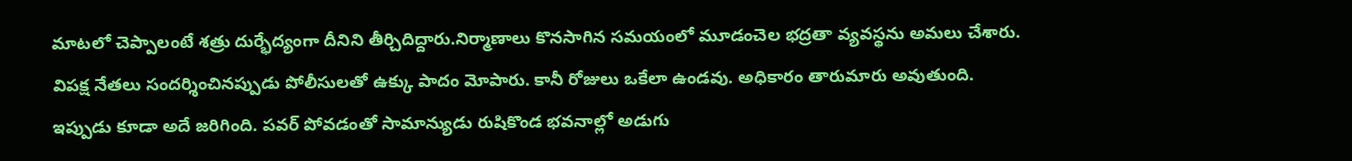మాటలో చెప్పాలంటే శత్రు దుర్భేద్యంగా దీనిని తీర్చిదిద్దారు.నిర్మాణాలు కొనసాగిన సమయంలో మూడంచెల భద్రతా వ్యవస్థను అమలు చేశారు. విపక్ష నేతలు సందర్శించినప్పుడు పోలీసులతో ఉక్కు పాదం మోపారు. కానీ రోజులు ఒకేలా ఉండవు. అధికారం తారుమారు అవుతుంది. ఇప్పుడు కూడా అదే జరిగింది. పవర్ పోవడంతో సామాన్యుడు రుషికొండ భవనాల్లో అడుగు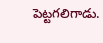పెట్టగలిగాడు.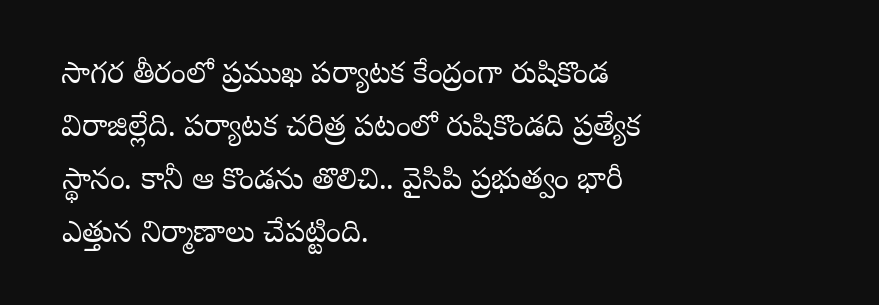సాగర తీరంలో ప్రముఖ పర్యాటక కేంద్రంగా రుషికొండ విరాజిల్లేది. పర్యాటక చరిత్ర పటంలో రుషికొండది ప్రత్యేక స్థానం. కానీ ఆ కొండను తొలిచి.. వైసిపి ప్రభుత్వం భారీ ఎత్తున నిర్మాణాలు చేపట్టింది.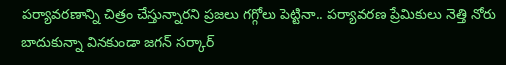పర్యావరణాన్ని చిత్రం చేస్తున్నారని ప్రజలు గగ్గోలు పెట్టినా.. పర్యావరణ ప్రేమికులు నెత్తి నోరు బాదుకున్నా వినకుండా జగన్ సర్కార్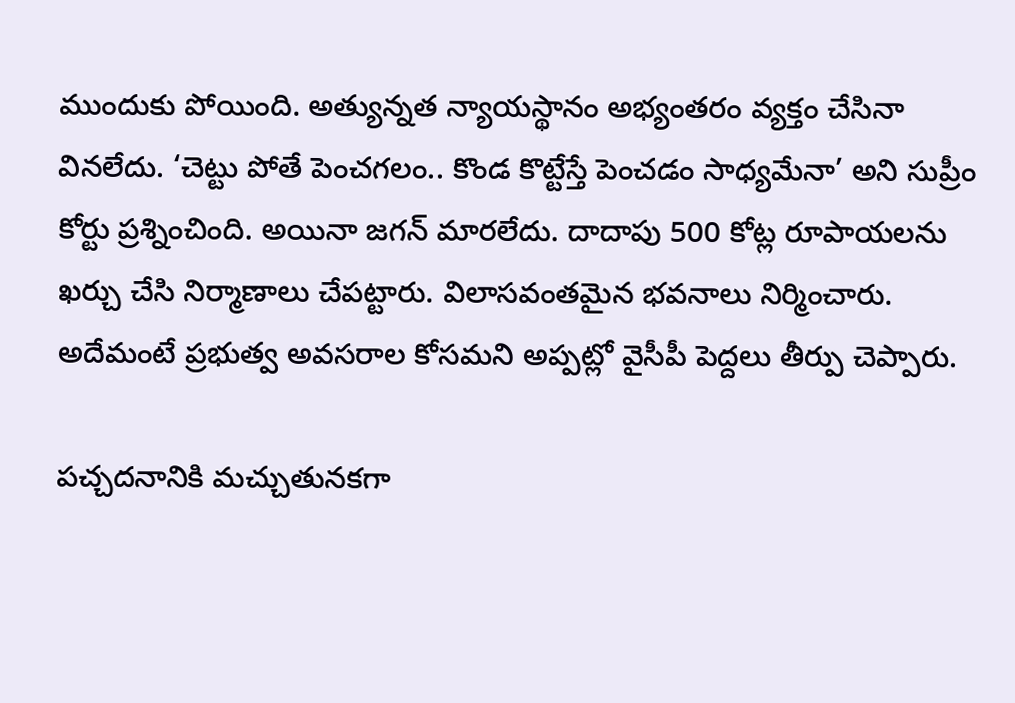ముందుకు పోయింది. అత్యున్నత న్యాయస్థానం అభ్యంతరం వ్యక్తం చేసినా వినలేదు. ‘చెట్టు పోతే పెంచగలం.. కొండ కొట్టేస్తే పెంచడం సాధ్యమేనా’ అని సుప్రీం కోర్టు ప్రశ్నించింది. అయినా జగన్ మారలేదు. దాదాపు 500 కోట్ల రూపాయలను ఖర్చు చేసి నిర్మాణాలు చేపట్టారు. విలాసవంతమైన భవనాలు నిర్మించారు. అదేమంటే ప్రభుత్వ అవసరాల కోసమని అప్పట్లో వైసీపీ పెద్దలు తీర్పు చెప్పారు.

పచ్చదనానికి మచ్చుతునకగా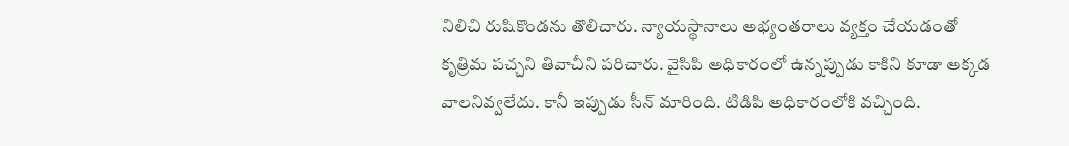నిలిచి రుషికొండను తొలిచారు. న్యాయస్థానాలు అభ్యంతరాలు వ్యక్తం చేయడంతో కృత్రిమ పచ్చని తివాచీని పరిచారు. వైసిపి అధికారంలో ఉన్నప్పుడు కాకిని కూడా అక్కడ వాలనివ్వలేదు. కానీ ఇప్పుడు సీన్ మారింది. టిడిపి అధికారంలోకి వచ్చింది.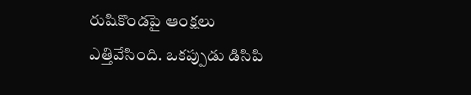రుషికొండపై ఆంక్షలు ఎత్తివేసింది. ఒకప్పుడు డిసిపి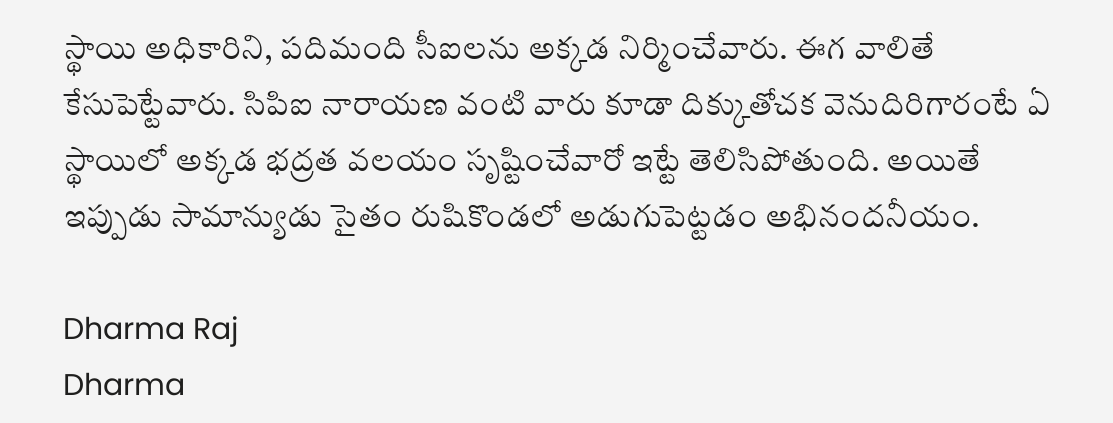స్థాయి అధికారిని, పదిమంది సీఐలను అక్కడ నిర్మించేవారు. ఈగ వాలితే కేసుపెట్టేవారు. సిపిఐ నారాయణ వంటి వారు కూడా దిక్కుతోచక వెనుదిరిగారంటే ఏ స్థాయిలో అక్కడ భద్రత వలయం సృష్టించేవారో ఇట్టే తెలిసిపోతుంది. అయితే ఇప్పుడు సామాన్యుడు సైతం రుషికొండలో అడుగుపెట్టడం అభినందనీయం.

Dharma Raj
Dharma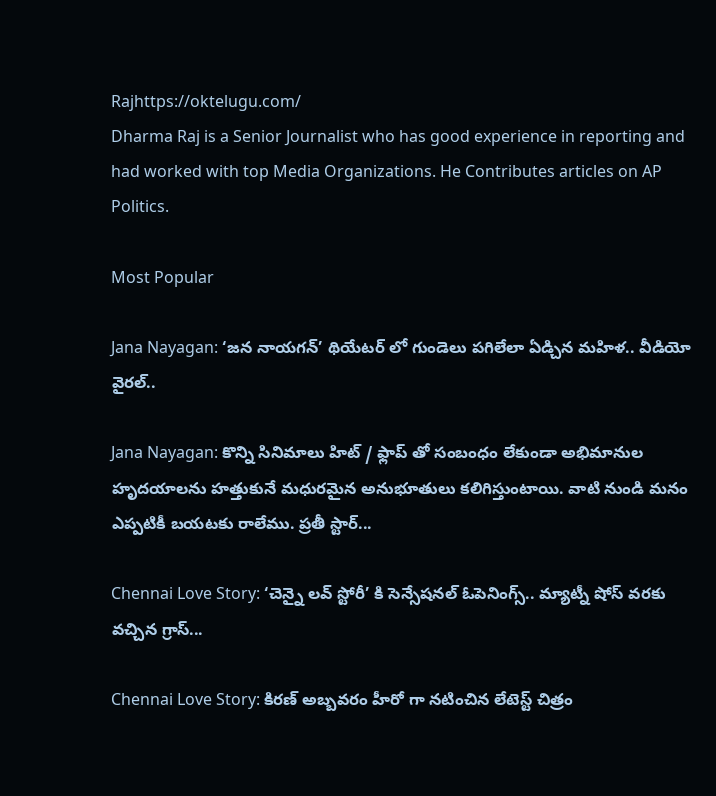Rajhttps://oktelugu.com/
Dharma Raj is a Senior Journalist who has good experience in reporting and had worked with top Media Organizations. He Contributes articles on AP Politics.

Most Popular

Jana Nayagan: ‘జన నాయగన్’ థియేటర్ లో గుండెలు పగిలేలా ఏడ్చిన మహిళ.. వీడియో వైరల్..

Jana Nayagan: కొన్ని సినిమాలు హిట్ / ఫ్లాప్ తో సంబంధం లేకుండా అభిమానుల హృదయాలను హత్తుకునే మధురమైన అనుభూతులు కలిగిస్తుంటాయి. వాటి నుండి మనం ఎప్పటికీ బయటకు రాలేము. ప్రతీ స్టార్...

Chennai Love Story: ‘చెన్నై లవ్ స్టోరీ’ కి సెన్సేషనల్ ఓపెనింగ్స్.. మ్యాట్నీ షోస్ వరకు వచ్చిన గ్రాస్...

Chennai Love Story: కిరణ్ అబ్బవరం హీరో గా నటించిన లేటెస్ట్ చిత్రం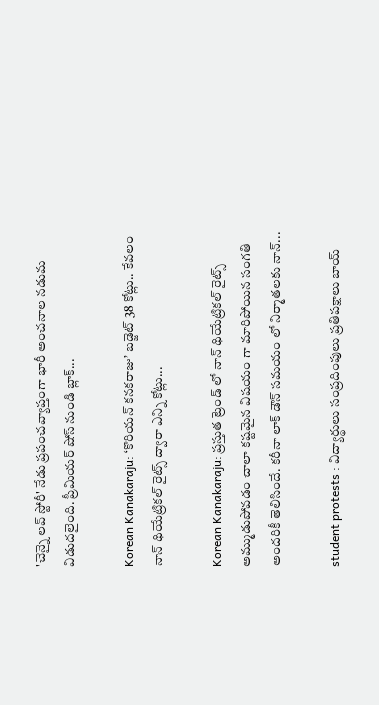'చెన్నై లవ్ స్టోరీ' నేడు ప్రపంచవ్యాప్తంగా భారీ అంచనాల నడుమ విడుదలైంది. ప్రీమియర్ షోస్ నుండి బ్లాక్...

Korean Kanakaraju: ‘కొరియన్ కనకరాజు’ బడ్జెట్ 38 కోట్లు.. కేవలం నాన్ థియేట్రికల్ రైట్స్ ద్వారా ఎన్ని కోట్లు...

Korean Kanakaraju: ప్రస్తుత ట్రెండ్ లో నాన్ థియేట్రికల్ రైట్స్ అమ్ముడుపోవడం చాలా కష్టమైన విషయం గా మారిపోయిన సంగతి అందరికీ తెలిసిందే. కరీనా లాక్ డౌన్ సమయం లో నిర్మాతలకు నాన్...

student protests : విద్యార్థులు సంప్రదింపులు ప్రతిపక్షాలు బాయ్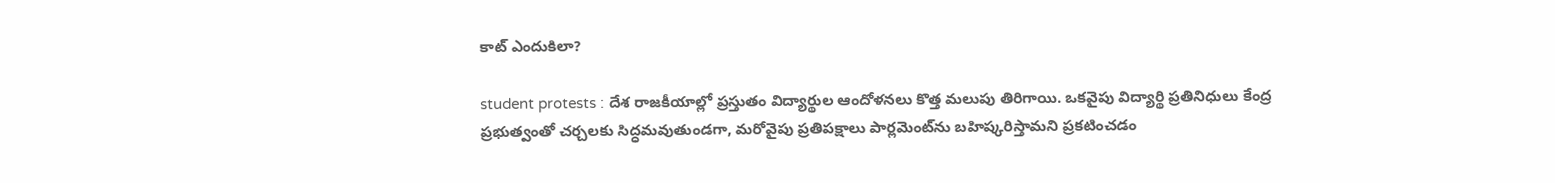కాట్ ఎందుకిలా?

student protests : దేశ రాజకీయాల్లో ప్రస్తుతం విద్యార్థుల ఆందోళనలు కొత్త మలుపు తిరిగాయి. ఒకవైపు విద్యార్థి ప్రతినిధులు కేంద్ర ప్రభుత్వంతో చర్చలకు సిద్ధమవుతుండగా, మరోవైపు ప్రతిపక్షాలు పార్లమెంట్‌ను బహిష్కరిస్తామని ప్రకటించడం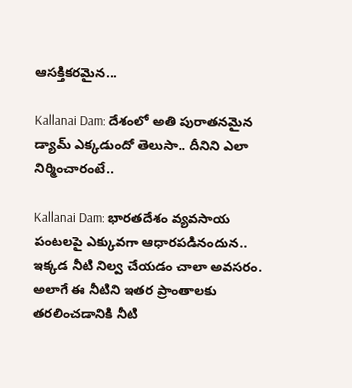ఆసక్తికరమైన...

Kallanai Dam: దేశంలో అతి పురాతనమైన డ్యామ్ ఎక్కడుందో తెలుసా.. దీనిని ఎలా నిర్మించారంటే..

Kallanai Dam: భారతదేశం వ్యవసాయ పంటలపై ఎక్కువగా ఆధారపడినందున.. ఇక్కడ నీటి నిల్వ చేయడం చాలా అవసరం. అలాగే ఈ నీటిని ఇతర ప్రాంతాలకు తరలించడానికి నీటి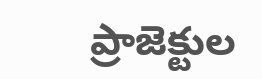ప్రాజెక్టుల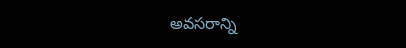అవసరాన్ని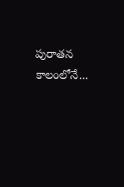పురాతన కాలంలోనే...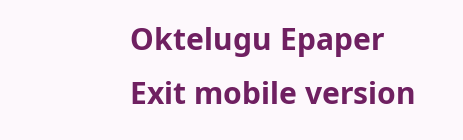Oktelugu Epaper
Exit mobile version